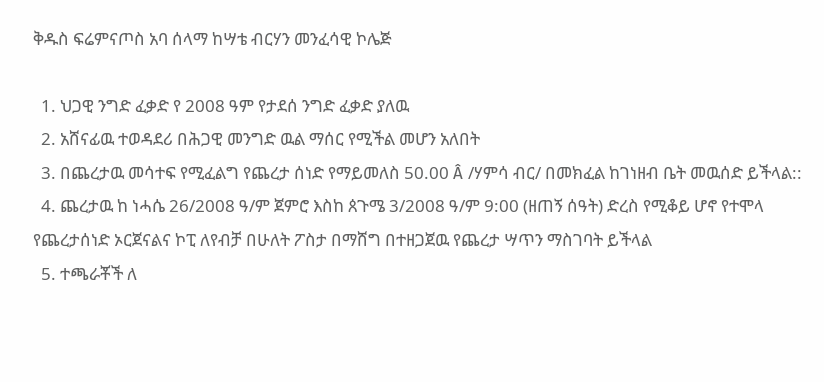ቅዱስ ፍሬምናጦስ አባ ሰላማ ከሣቴ ብርሃን መንፈሳዊ ኮሌጅ

  1. ህጋዊ ንግድ ፈቃድ የ 2008 ዓም የታደሰ ንግድ ፈቃድ ያለዉ
  2. አሸናፊዉ ተወዳደሪ በሕጋዊ መንግድ ዉል ማሰር የሚችል መሆን አለበት
  3. በጨረታዉ መሳተፍ የሚፈልግ የጨረታ ሰነድ የማይመለስ 50.00 Â /ሃምሳ ብር/ በመክፈል ከገነዘብ ቤት መዉሰድ ይችላል::
  4. ጨረታዉ ከ ነሓሴ 26/2008 ዓ/ም ጀምሮ እስከ ጰጉሜ 3/2008 ዓ/ም 9:00 (ዘጠኝ ሰዓት) ድረስ የሚቆይ ሆኖ የተሞላ የጨረታሰነድ ኦርጀናልና ኮፒ ለየብቻ በሁለት ፖስታ በማሸግ በተዘጋጀዉ የጨረታ ሣጥን ማስገባት ይችላል
  5. ተጫራቾች ለ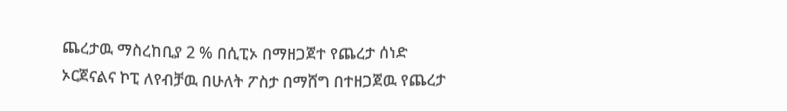ጨረታዉ ማስረከቢያ 2 % በሲፒኦ በማዘጋጀተ የጨረታ ሰነድ ኦርጀናልና ኮፒ ለየብቻዉ በሁለት ፖስታ በማሸግ በተዘጋጀዉ የጨረታ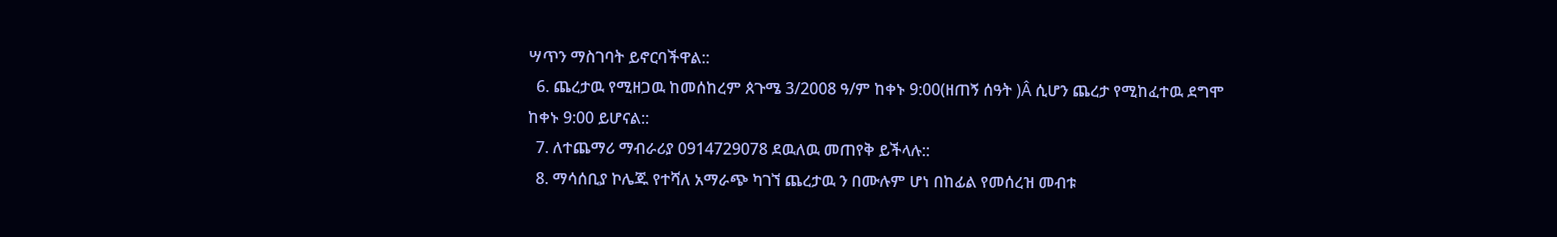ሣጥን ማስገባት ይኖርባችዋል::
  6. ጨረታዉ የሚዘጋዉ ከመሰከረም ጰጉሜ 3/2008 ዓ/ም ከቀኑ 9:00(ዘጠኝ ሰዓት )Â ሲሆን ጨረታ የሚከፈተዉ ደግሞ ከቀኑ 9:00 ይሆናል::
  7. ለተጨማሪ ማብራሪያ 0914729078 ደዉለዉ መጠየቅ ይችላሉ::
  8. ማሳሰቢያ ኮሌጁ የተሻለ አማራጭ ካገኘ ጨረታዉ ን በሙሉም ሆነ በከፊል የመሰረዝ መብቱ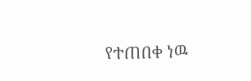የተጠበቀ ነዉ